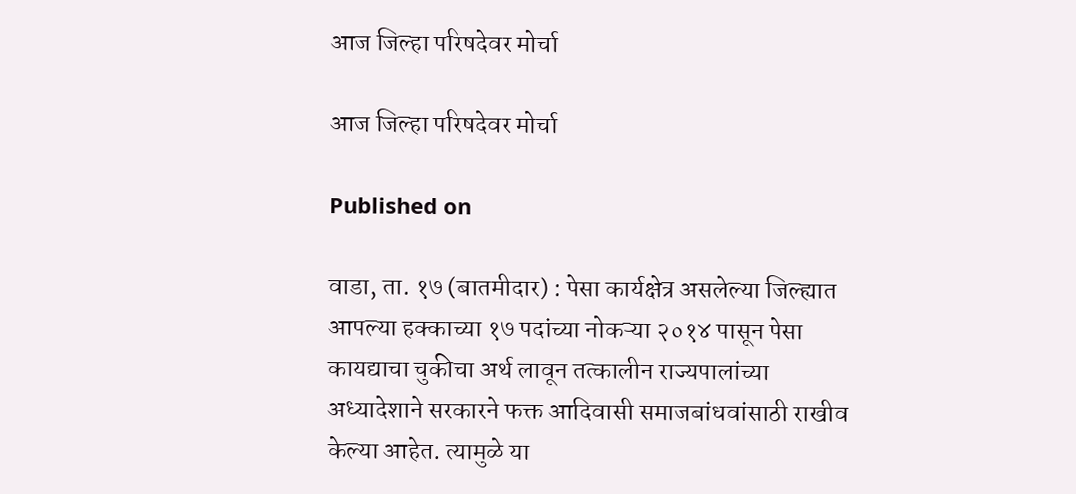आज जिल्हा परिषदेवर मोर्चा

आज जिल्हा परिषदेवर मोर्चा

Published on

वाडा, ता. १७ (बातमीदार) : पेसा कार्यक्षेत्र असलेल्या जिल्ह्यात आपल्या हक्काच्या १७ पदांच्या नोकऱ्या २०१४ पासून पेसा कायद्याचा चुकीचा अर्थ लावून तत्कालीन राज्यपालांच्या अध्यादेशाने सरकारने फक्त आदिवासी समाजबांधवांसाठी राखीव केल्या आहेत. त्यामुळे या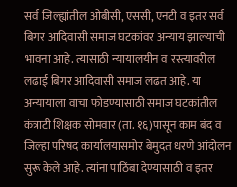सर्व जिल्ह्यांतील ओबीसी, एससी, एनटी व इतर सर्व बिगर आदिवासी समाज घटकांवर अन्याय झाल्याची भावना आहे. त्यासाठी न्यायालयीन व रस्त्यावरील लढाई बिगर आदिवासी समाज लढत आहे. या अन्यायाला वाचा फोडण्यासाठी समाज घटकांतील कंत्राटी शिक्षक सोमवार (ता. १६)पासून काम बंद व जिल्हा परिषद कार्यालयासमोर बेमुदत धरणे आंदोलन सुरू केले आहे. त्यांना पाठिंबा देण्यासाठी व इतर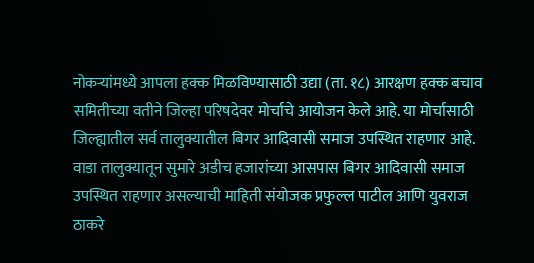नोकऱ्यांमध्ये आपला हक्क मिळविण्यासाठी उद्या (ता. १८) आरक्षण हक्क बचाव समितीच्या वतीने जिल्हा परिषदेवर मोर्चाचे आयोजन केले आहे. या मोर्चासाठी जिल्ह्यातील सर्व तालुक्यातील बिगर आदिवासी समाज उपस्थित राहणार आहे. वाडा तालुक्यातून सुमारे अडीच हजारांच्या आसपास बिगर आदिवासी समाज उपस्थित राहणार असल्याची माहिती संयोजक प्रफुल्ल पाटील आणि युवराज ठाकरे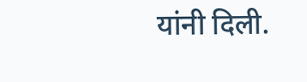यांनी दिली.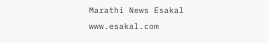Marathi News Esakal
www.esakal.com